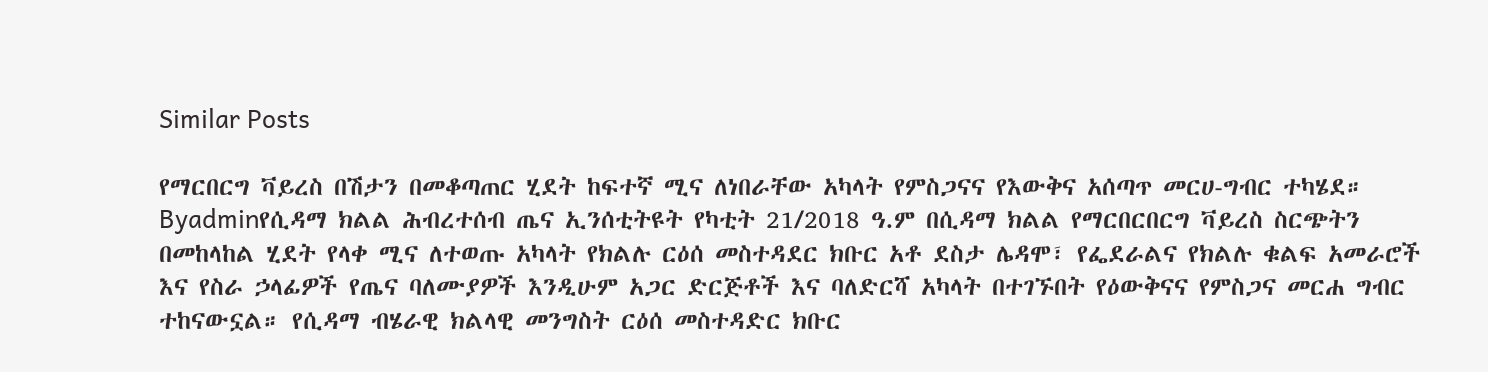Similar Posts

የማርበርግ ቫይረስ በሽታን በመቆጣጠር ሂደት ከፍተኛ ሚና ለነበራቸው አካላት የምስጋናና የእውቅና አሰጣጥ መርሀ-ግብር ተካሄደ።
Byadminየሲዳማ ክልል ሕብረተሰብ ጤና ኢንሰቲትዩት የካቲት 21/2018 ዓ.ም በሲዳማ ክልል የማርበርበርግ ቫይረስ ስርጭትን በመከላከል ሂደት የላቀ ሚና ለተወጡ አካላት የክልሉ ርዕሰ መስተዳደር ክቡር አቶ ደስታ ሌዳሞ፣ የፌደራልና የክልሉ ቁልፍ አመራሮች እና የስራ ኃላፊዎች የጤና ባለሙያዎች እንዲሁም አጋር ድርጅቶች እና ባለድርሻ አካላት በተገኙበት የዕውቅናና የምስጋና መርሐ ግብር ተከናውኗል። የሲዳማ ብሄራዊ ክልላዊ መንግስት ርዕሰ መስተዳድር ክቡር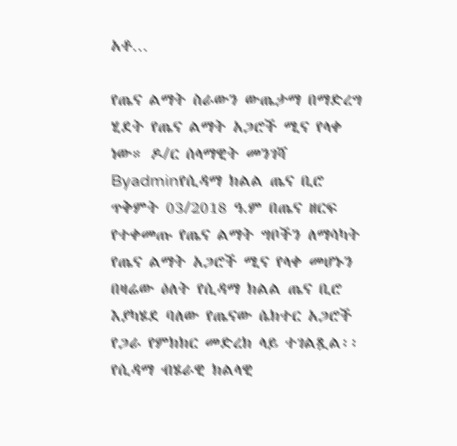አቶ…

የጤና ልማት ስራውን ውጤታማ በማድረግ ሂደት የጤና ልማት አጋሮች ሚና የላቀ ነው። ዶ/ር ሰላማዊት መንገሻ
Byadminየሲዳማ ክልል ጤና ቢሮ ጥቅምት 03/2018 ዓ.ም በጤና ዘርፍ የተቀመጡ የጤና ልማት ግቦችን ለማሳካት የጤና ልማት አጋሮች ሚና የላቀ መሆኑን በዛሬው ዕለት የሲዳማ ክልል ጤና ቢሮ እያካሄደ ባለው የጤናው ሴክተር አጋሮች የጋራ የምክክር መድረክ ላይ ተገልጿል፡፡ የሲዳማ ብሄራዊ ክልላዊ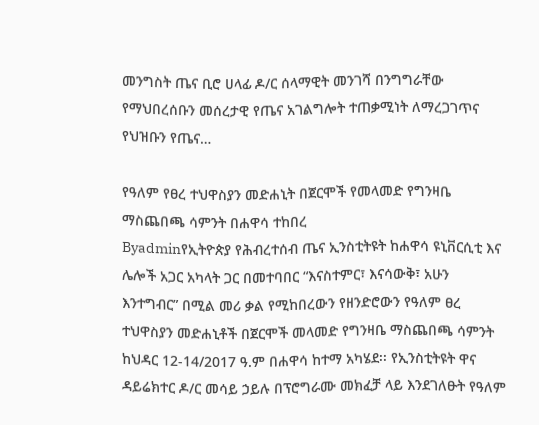መንግስት ጤና ቢሮ ሀላፊ ዶ/ር ሰላማዊት መንገሻ በንግግራቸው የማህበረሰቡን መሰረታዊ የጤና አገልግሎት ተጠቃሚነት ለማረጋገጥና የህዝቡን የጤና…

የዓለም የፀረ ተህዋስያን መድሐኒት በጀርሞች የመላመድ የግንዛቤ ማስጨበጫ ሳምንት በሐዋሳ ተከበረ
Byadminየኢትዮጵያ የሕብረተሰብ ጤና ኢንስቲትዩት ከሐዋሳ ዩኒቨርሲቲ እና ሌሎች አጋር አካላት ጋር በመተባበር “እናስተምር፣ እናሳውቅ፣ አሁን እንተግብር” በሚል መሪ ቃል የሚከበረውን የዘንድሮውን የዓለም ፀረ ተህዋስያን መድሐኒቶች በጀርሞች መላመድ የግንዛቤ ማስጨበጫ ሳምንት ከህዳር 12-14/2017 ዓ.ም በሐዋሳ ከተማ አካሄደ፡፡ የኢንስቲትዩት ዋና ዳይሬክተር ዶ/ር መሳይ ኃይሉ በፕሮግራሙ መክፈቻ ላይ እንደገለፁት የዓለም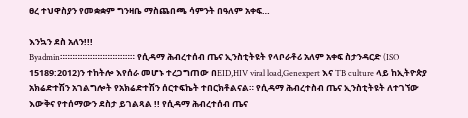ፀረ ተህዋስያን የመቋቋም ግንዛቤ ማስጨበጫ ሳምንት በዓለም አቀፍ…

እንኳን ደስ አለን!!!
Byadmin።።።።።።።።።።።።።።። የሲዳማ ሕብረተሰብ ጤና ኢንስቲትዩት የላቦራቶሪ አለም አቀፍ ስታንዳርድ (ISO 15189:2012)ን ተከትሎ እየሰራ መሆኑ ተረጋግጠው በEID,HIV viral load,Genexpert እና TB culture ላይ ከኢትዮጵያ አክሬድተሽን አገልግሎት የአክሬድተሽን ሰርተፍኬት ተበርክቶልናል። የሲዳማ ሕብረተስብ ጤና ኢንስቲትዩት ለተገኘው እውቅና የተሰማውን ደስታ ይገልጻል !! የሲዳማ ሕብረተሰብ ጤና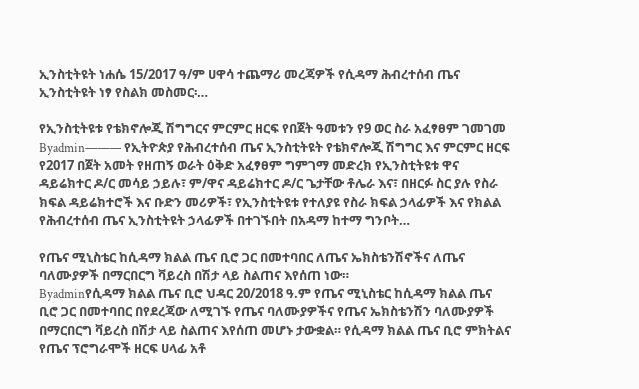ኢንስቲትዩት ነሐሴ 15/2017 ዓ/ም ሀዋሳ ተጨማሪ መረጃዎች የሲዳማ ሕብረተሰብ ጤና ኢንስቲትዩት ነፃ የስልክ መስመር፡…

የኢንስቲትዩቱ የቴክኖሎጂ ሽግግርና ምርምር ዘርፍ የበጀት ዓመቱን የ9 ወር ስራ አፈፃፀም ገመገመ
Byadmin——— የኢትዮጵያ የሕብረተሰብ ጤና ኢንስቲትዩት የቴክኖሎጂ ሽግግር እና ምርምር ዘርፍ የ2017 በጀት አመት የዘጠኝ ወራት ዕቅድ አፈፃፀም ግምገማ መድረክ የኢንስቲትዩቱ ዋና ዳይሬክተር ዶ/ር መሳይ ኃይሉ፣ ም/ዋና ዳይሬክተር ዶ/ር ጌታቸው ቶሌራ እና፣ በዘርፉ ስር ያሉ የስራ ክፍል ዳይሬክተሮች እና ቡድን መሪዎች፣ የኢንስቲትዩቱ የተለያዩ የስራ ክፍል ኃላፊዎች እና የክልል የሕብረተሰብ ጤና ኢንስቲትዩት ኃላፊዎች በተገኙበት በአዳማ ከተማ ግንቦት…

የጤና ሚኒስቴር ከሲዳማ ክልል ጤና ቢሮ ጋር በመተባበር ለጤና ኤክስቴንሽኖችና ለጤና ባለሙያዎች በማርበርግ ቫይረስ በሽታ ላይ ስልጠና እየሰጠ ነው።
Byadminየሲዳማ ክልል ጤና ቢሮ ህዳር 20/2018 ዓ.ም የጤና ሚኒስቴር ከሲዳማ ክልል ጤና ቢሮ ጋር በመተባበር በየደረጃው ለሚገኙ የጤና ባለሙያዎችና የጤና ኤክስቴንሽን ባለሙያዎች በማርበርግ ቫይረስ በሽታ ላይ ስልጠና እየሰጠ መሆኑ ታውቋል። የሲዳማ ክልል ጤና ቢሮ ምክትልና የጤና ፕሮግራሞች ዘርፍ ሀላፊ አቶ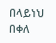በላይነህ በቀለ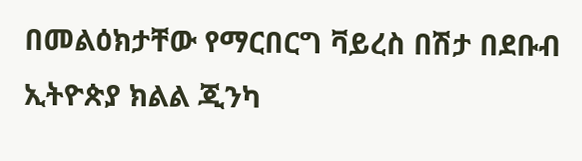በመልዕክታቸው የማርበርግ ቫይረስ በሽታ በደቡብ ኢትዮጵያ ክልል ጂንካ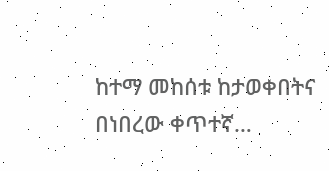ከተማ መከሰቱ ከታወቀበትና በነበረው ቀጥተኛ…